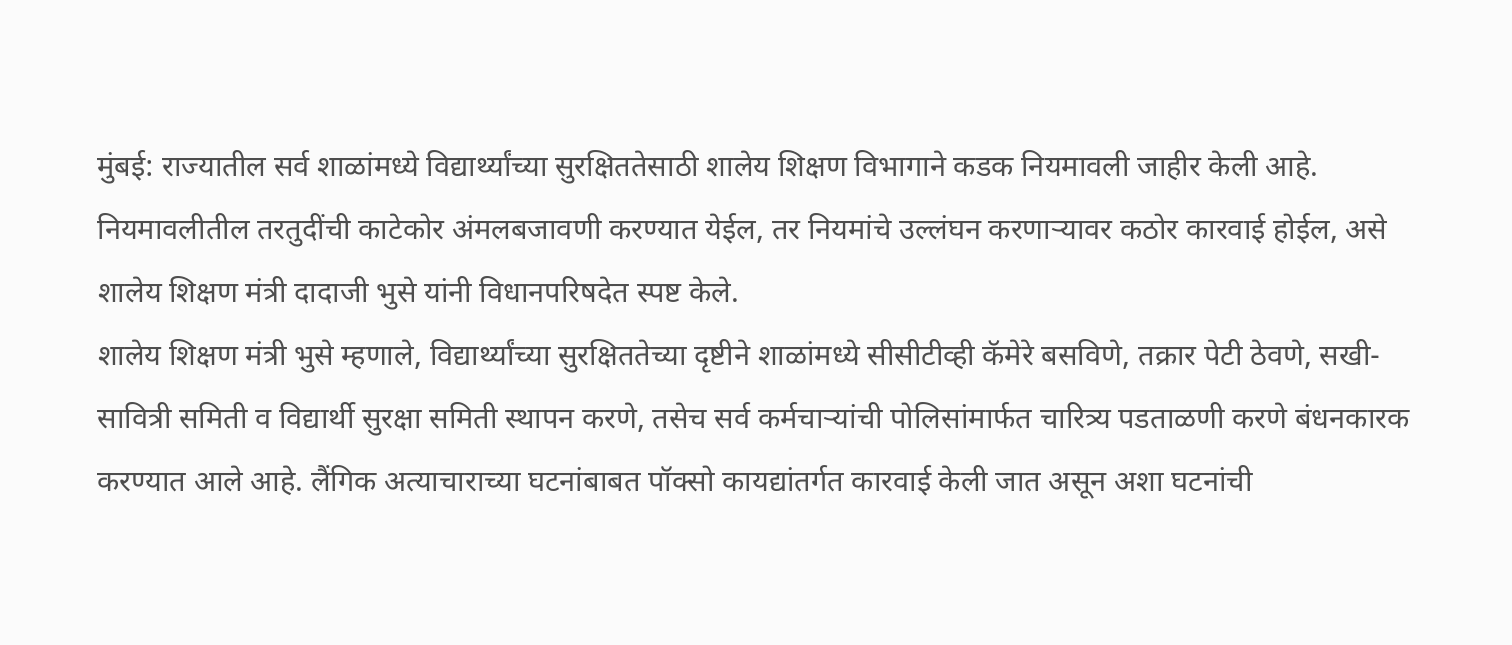मुंबई: राज्यातील सर्व शाळांमध्ये विद्यार्थ्यांच्या सुरक्षिततेसाठी शालेय शिक्षण विभागाने कडक नियमावली जाहीर केली आहे. नियमावलीतील तरतुदींची काटेकोर अंमलबजावणी करण्यात येईल, तर नियमांचे उल्लंघन करणाऱ्यावर कठोर कारवाई होईल, असे शालेय शिक्षण मंत्री दादाजी भुसे यांनी विधानपरिषदेत स्पष्ट केले.
शालेय शिक्षण मंत्री भुसे म्हणाले, विद्यार्थ्यांच्या सुरक्षिततेच्या दृष्टीने शाळांमध्ये सीसीटीव्ही कॅमेरे बसविणे, तक्रार पेटी ठेवणे, सखी-सावित्री समिती व विद्यार्थी सुरक्षा समिती स्थापन करणे, तसेच सर्व कर्मचाऱ्यांची पोलिसांमार्फत चारित्र्य पडताळणी करणे बंधनकारक करण्यात आले आहे. लैंगिक अत्याचाराच्या घटनांबाबत पॉक्सो कायद्यांतर्गत कारवाई केली जात असून अशा घटनांची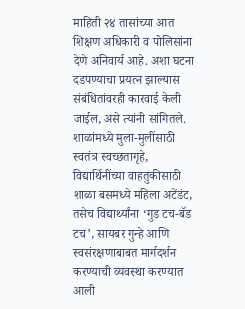माहिती २४ तासांच्या आत शिक्षण अधिकारी व पोलिसांना देणे अनिवार्य आहे. अशा घटना दडपण्याचा प्रयत्न झाल्यास संबंधितांवरही कारवाई केली जाईल, असे त्यांनी सांगितले.
शाळांमध्ये मुला-मुलींसाठी स्वतंत्र स्वच्छतागृहे, विद्यार्थिनींच्या वाहतुकीसाठी शाळा बसमध्ये महिला अटेंडंट, तसेच विद्यार्थ्यांना ‘गुड टच-बॅड टच’, सायबर गुन्हे आणि स्वसंरक्षणाबाबत मार्गदर्शन करण्याची व्यवस्था करण्यात आली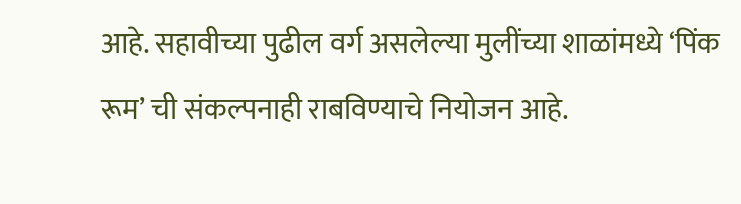आहे. सहावीच्या पुढील वर्ग असलेल्या मुलींच्या शाळांमध्ये ‘पिंक रूम’ ची संकल्पनाही राबविण्याचे नियोजन आहे.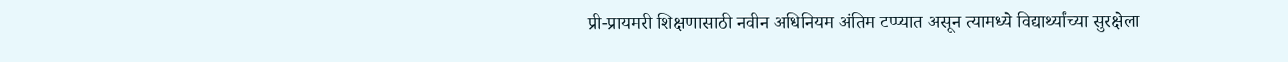प्री-प्रायमरी शिक्षणासाठी नवीन अधिनियम अंतिम टप्प्यात असून त्यामध्ये विद्यार्थ्यांच्या सुरक्षेला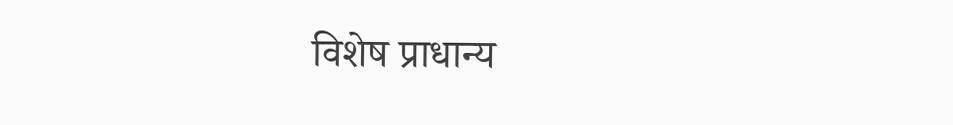विशेष प्राधान्य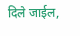दिले जाईल,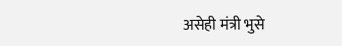असेही मंत्री भुसे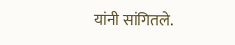यांनी सांगितले.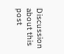Discussion about this post